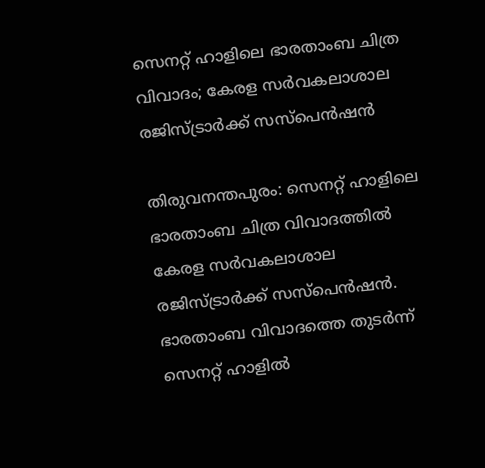സെനറ്റ് ഹാളിലെ ഭാരതാംബ ചിത്ര വിവാദം; കേരള സർവകലാശാല രജിസ്ട്രാർക്ക് സസ്‌പെൻഷൻ

തിരുവനന്തപുരം: സെനറ്റ് ഹാളിലെ ഭാരതാംബ ചിത്ര വിവാദത്തില്‍ കേരള സർവകലാശാല രജിസ്ട്രാര്‍ക്ക് സസ്‌പെന്‍ഷന്‍. ഭാരതാംബ വിവാദത്തെ തുടര്‍ന്ന് സെനറ്റ് ഹാളില്‍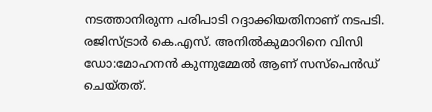നടത്താനിരുന്ന പരിപാടി റദ്ദാക്കിയതിനാണ് നടപടി. രജിസ്ട്രാര്‍ കെ.എസ്. അനില്‍കുമാറിനെ വിസി ഡോ:മോഹനൻ കുന്നുമ്മേൽ ആണ് സസ്‌പെന്‍ഡ് ചെയ്തത്.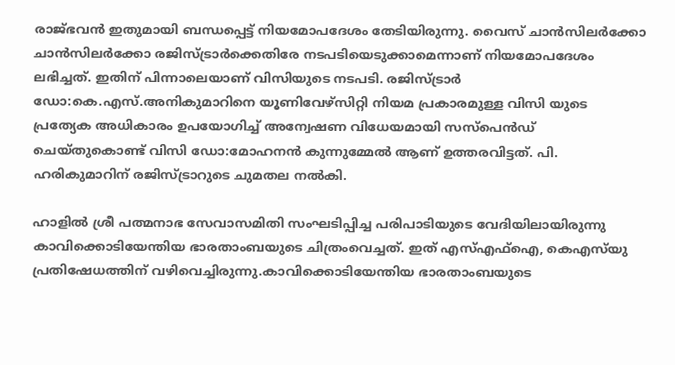രാജ്ഭവന്‍ ഇതുമായി ബന്ധപ്പെട്ട് നിയമോപദേശം തേടിയിരുന്നു. വൈസ് ചാന്‍സിലര്‍ക്കോ ചാന്‍സിലര്‍ക്കോ രജിസ്ട്രാര്‍ക്കെതിരേ നടപടിയെടുക്കാമെന്നാണ് നിയമോപദേശം ലഭിച്ചത്. ഇതിന് പിന്നാലെയാണ് വിസിയുടെ നടപടി. രജിസ്ട്രാർ ഡോ:കെ.എസ്.അനികുമാറിനെ യൂണിവേഴ്സിറ്റി നിയമ പ്രകാരമുള്ള വിസി യുടെ പ്രത്യേക അധികാരം ഉപയോഗിച്ച് അന്വേഷണ വിധേയമായി സസ്പെൻഡ്‌ ചെയ്തുകൊണ്ട് വിസി ഡോ:മോഹനൻ കുന്നുമ്മേൽ ആണ് ഉത്തരവിട്ടത്. പി. ഹരികുമാറിന് രജിസ്ട്രാറുടെ ചുമതല നൽകി.

ഹാളില്‍ ശ്രീ പത്മനാഭ സേവാസമിതി സംഘടിപ്പിച്ച പരിപാടിയുടെ വേദിയിലായിരുന്നു കാവിക്കൊടിയേന്തിയ ഭാരതാംബയുടെ ചിത്രംവെച്ചത്. ഇത് എസ്എഫ്‌ഐ, കെഎസ്‌യു പ്രതിഷേധത്തിന് വഴിവെച്ചിരുന്നു.കാവിക്കൊടിയേന്തിയ ഭാരതാംബയുടെ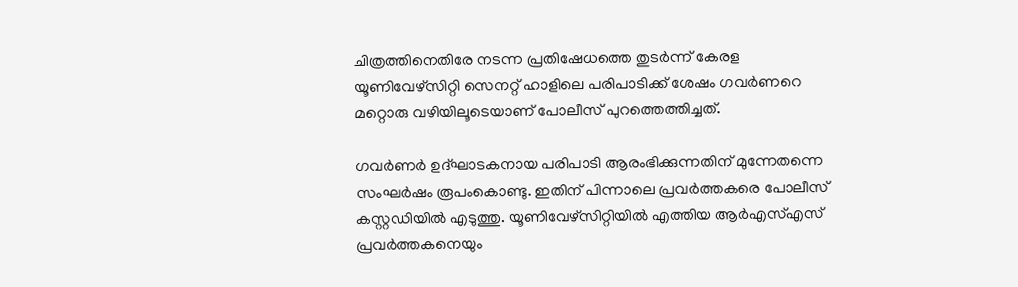ചിത്രത്തിനെതിരേ നടന്ന പ്രതിഷേധത്തെ തുടർന്ന് കേരള യൂണിവേഴ്‌സിറ്റി സെനറ്റ് ഹാളിലെ പരിപാടിക്ക് ശേഷം ഗവര്‍ണറെ മറ്റൊരു വഴിയിലൂടെയാണ് പോലീസ് പുറത്തെത്തിച്ചത്.

ഗവര്‍ണര്‍ ഉദ്ഘാടകനായ പരിപാടി ആരംഭിക്കുന്നതിന് മുന്നേതന്നെ സംഘര്‍ഷം രൂപംകൊണ്ടു. ഇതിന് പിന്നാലെ പ്രവര്‍ത്തകരെ പോലീസ് കസ്റ്റഡിയില്‍ എടുത്തു. യൂണിവേഴ്‌സിറ്റിയില്‍ എത്തിയ ആര്‍എസ്എസ് പ്രവര്‍ത്തകനെയും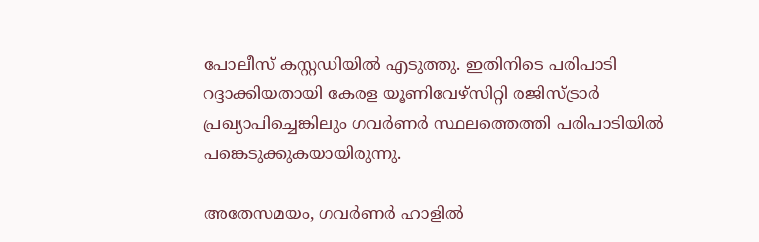പോലീസ് കസ്റ്റഡിയില്‍ എടുത്തു. ഇതിനിടെ പരിപാടി റദ്ദാക്കിയതായി കേരള യൂണിവേഴ്‌സിറ്റി രജിസ്ട്രാര്‍ പ്രഖ്യാപിച്ചെങ്കിലും ഗവര്‍ണര്‍ സ്ഥലത്തെത്തി പരിപാടിയില്‍ പങ്കെടുക്കുകയായിരുന്നു.

അതേസമയം, ഗവര്‍ണര്‍ ഹാളില്‍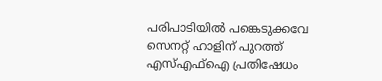പരിപാടിയില്‍ പങ്കെടുക്കവേ സെനറ്റ് ഹാളിന് പുറത്ത് എസ്എഫ്‌ഐ പ്രതിഷേധം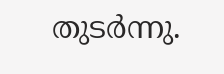തുടര്‍ന്നു.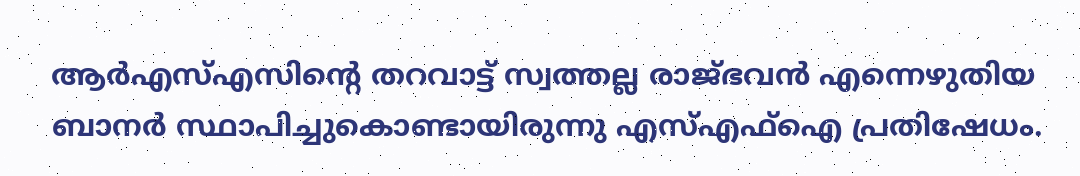ആര്‍എസ്എസിന്റെ തറവാട്ട് സ്വത്തല്ല രാജ്ഭവന്‍ എന്നെഴുതിയ ബാനര്‍ സ്ഥാപിച്ചുകൊണ്ടായിരുന്നു എസ്എഫ്‌ഐ പ്രതിഷേധം.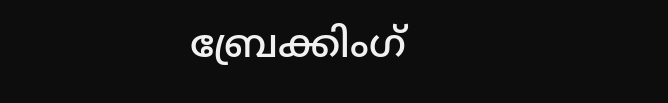ബ്രേക്കിംഗ്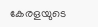കേരളയുടെ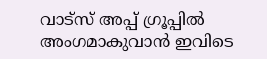വാട്സ് അപ്പ് ഗ്രൂപ്പിൽ അംഗമാകുവാൻ ഇവിടെ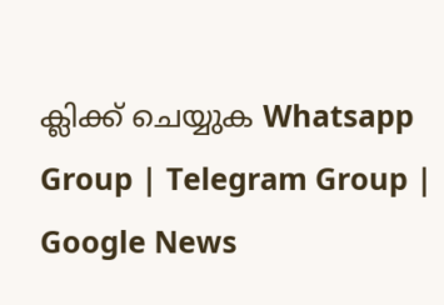ക്ലിക്ക് ചെയ്യുക Whatsapp Group | Telegram Group | Google News